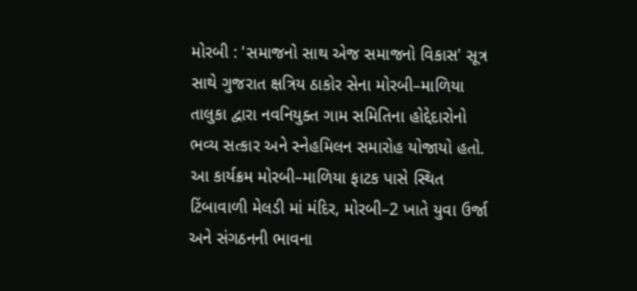મોરબી : 'સમાજનો સાથ એજ સમાજનો વિકાસ' સૂત્ર સાથે ગુજરાત ક્ષત્રિય ઠાકોર સેના મોરબી–માળિયા તાલુકા દ્વારા નવનિયુક્ત ગામ સમિતિના હોદ્દેદારોનો ભવ્ય સત્કાર અને સ્નેહમિલન સમારોહ યોજાયો હતો. આ કાર્યક્રમ મોરબી–માળિયા ફાટક પાસે સ્થિત ટિંબાવાળી મેલડી માં મંદિર, મોરબી–2 ખાતે યુવા ઉર્જા અને સંગઠનની ભાવના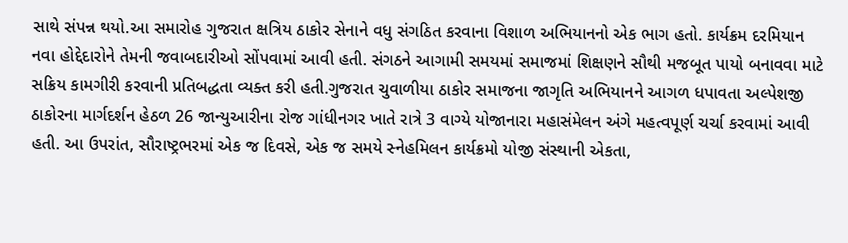સાથે સંપન્ન થયો.આ સમારોહ ગુજરાત ક્ષત્રિય ઠાકોર સેનાને વધુ સંગઠિત કરવાના વિશાળ અભિયાનનો એક ભાગ હતો. કાર્યક્રમ દરમિયાન નવા હોદ્દેદારોને તેમની જવાબદારીઓ સોંપવામાં આવી હતી. સંગઠને આગામી સમયમાં સમાજમાં શિક્ષણને સૌથી મજબૂત પાયો બનાવવા માટે સક્રિય કામગીરી કરવાની પ્રતિબદ્ધતા વ્યક્ત કરી હતી.ગુજરાત ચુવાળીયા ઠાકોર સમાજના જાગૃતિ અભિયાનને આગળ ધપાવતા અલ્પેશજી ઠાકોરના માર્ગદર્શન હેઠળ 26 જાન્યુઆરીના રોજ ગાંધીનગર ખાતે રાત્રે 3 વાગ્યે યોજાનારા મહાસંમેલન અંગે મહત્વપૂર્ણ ચર્ચા કરવામાં આવી હતી. આ ઉપરાંત, સૌરાષ્ટ્રભરમાં એક જ દિવસે, એક જ સમયે સ્નેહમિલન કાર્યક્રમો યોજી સંસ્થાની એકતા,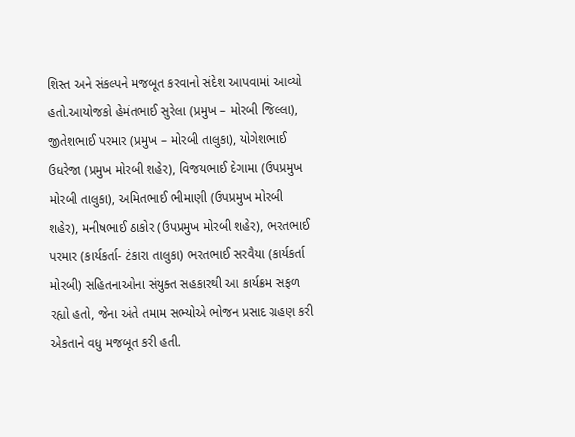શિસ્ત અને સંકલ્પને મજબૂત કરવાનો સંદેશ આપવામાં આવ્યો હતો.આયોજકો હેમંતભાઈ સુરેલા (પ્રમુખ – મોરબી જિલ્લા), જીતેશભાઈ પરમાર (પ્રમુખ – મોરબી તાલુકા), યોગેશભાઈ ઉધરેજા (પ્રમુખ મોરબી શહેર), વિજયભાઈ દેગામા (ઉપપ્રમુખ મોરબી તાલુકા), અમિતભાઈ ભીમાણી (ઉપપ્રમુખ મોરબી શહેર), મનીષભાઈ ઠાકોર (ઉપપ્રમુખ મોરબી શહેર), ભરતભાઈ પરમાર (કાર્યકર્તા- ટંકારા તાલુકા) ભરતભાઈ સરવૈયા (કાર્યકર્તા મોરબી) સહિતનાઓના સંયુક્ત સહકારથી આ કાર્યક્રમ સફળ રહ્યો હતો, જેના અંતે તમામ સભ્યોએ ભોજન પ્રસાદ ગ્રહણ કરી એકતાને વધુ મજબૂત કરી હતી.